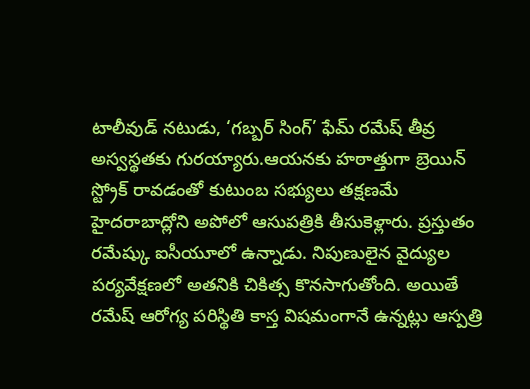టాలీవుడ్ నటుడు, ‘గబ్బర్ సింగ్’ ఫేమ్ రమేష్ తీవ్ర అస్వస్థతకు గురయ్యారు.ఆయనకు హఠాత్తుగా బ్రెయిన్ స్ట్రోక్ రావడంతో కుటుంబ సభ్యులు తక్షణమే హైదరాబాద్లోని అపోలో ఆసుపత్రికి తీసుకెళ్లారు. ప్రస్తుతం రమేష్కు ఐసీయూలో ఉన్నాడు. నిపుణులైన వైద్యుల పర్యవేక్షణలో అతనికి చికిత్స కొనసాగుతోంది. అయితే రమేష్ ఆరోగ్య పరిస్థితి కాస్త విషమంగానే ఉన్నట్లు ఆస్పత్రి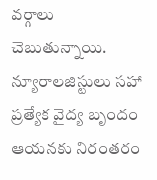వర్గాలు చెబుతున్నాయి. న్యూరాలజిస్టులు సహా ప్రత్యేక వైద్య బృందం ఆయనకు నిరంతరం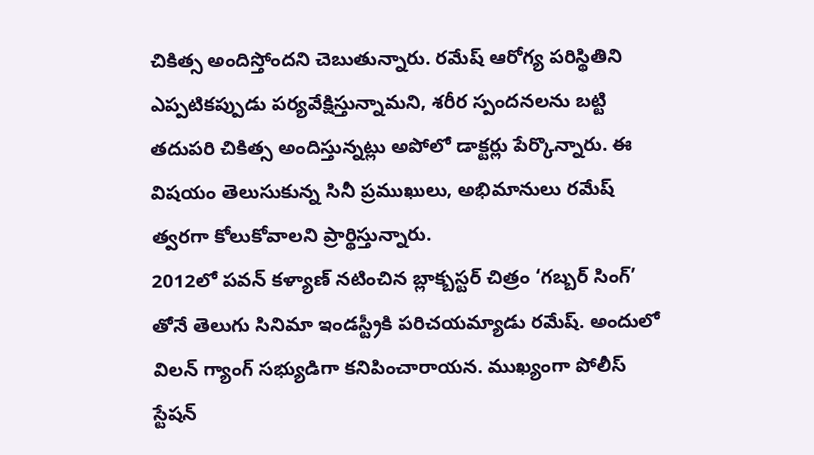చికిత్స అందిస్తోందని చెబుతున్నారు. రమేష్ ఆరోగ్య పరిస్థితిని ఎప్పటికప్పుడు పర్యవేక్షిస్తున్నామని, శరీర స్పందనలను బట్టి తదుపరి చికిత్స అందిస్తున్నట్లు అపోలో డాక్టర్లు పేర్కొన్నారు. ఈ విషయం తెలుసుకున్న సినీ ప్రముఖులు, అభిమానులు రమేష్ త్వరగా కోలుకోవాలని ప్రార్థిస్తున్నారు.
2012లో పవన్ కళ్యాణ్ నటించిన బ్లాక్బస్టర్ చిత్రం ‘గబ్బర్ సింగ్’ తోనే తెలుగు సినిమా ఇండస్ట్రీకి పరిచయమ్యాడు రమేష్. అందులో విలన్ గ్యాంగ్ సభ్యుడిగా కనిపించారాయన. ముఖ్యంగా పోలీస్ స్టేషన్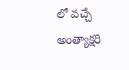లో వచ్చే అంత్యాక్షరి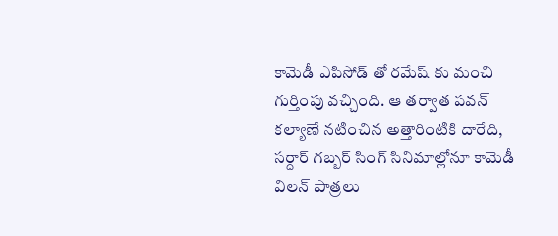కామెడీ ఎపిసోడ్ తో రమేష్ కు మంచి గుర్తింపు వచ్చింది. ఆ తర్వాత పవన్ కల్యాణే నటించిన అత్తారింటికి దారేది, సర్దార్ గబ్బర్ సింగ్ సినిమాల్లోనూ కామెడీ విలన్ పాత్రలు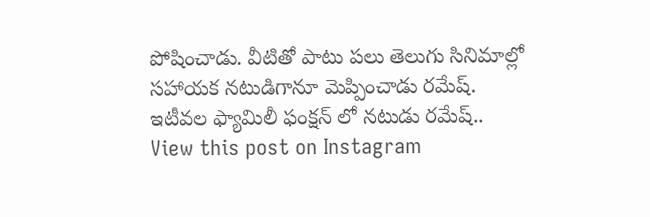పోషించాడు. వీటితో పాటు పలు తెలుగు సినిమాల్లో సహాయక నటుడిగానూ మెప్పించాడు రమేష్.
ఇటీవల ఫ్యామిలీ ఫంక్షన్ లో నటుడు రమేష్..
View this post on Instagram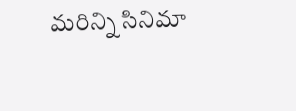మరిన్ని సినిమా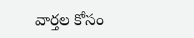వార్తల కోసం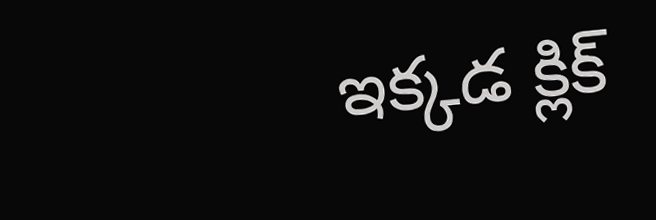ఇక్కడ క్లిక్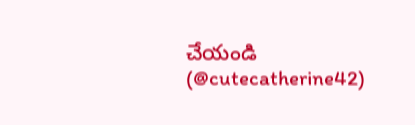చేయండి
(@cutecatherine42)